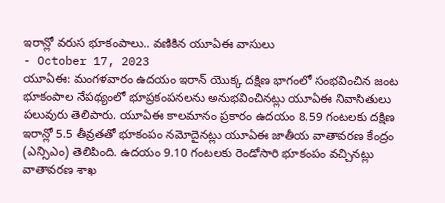ఇరాన్లో వరుస భూకంపాలు.. వణికిన యూఏఈ వాసులు
- October 17, 2023
యూఏఈ: మంగళవారం ఉదయం ఇరాన్ యొక్క దక్షిణ భాగంలో సంభవించిన జంట భూకంపాల నేపథ్యంలో భూప్రకంపనలను అనుభవించినట్లు యూఏఈ నివాసితులు పలువురు తెలిపారు. యూఏఈ కాలమానం ప్రకారం ఉదయం 8.59 గంటలకు దక్షిణ ఇరాన్లో 5.5 తీవ్రతతో భూకంపం నమోదైనట్లు యూఏఈ జాతీయ వాతావరణ కేంద్రం (ఎన్సిఎం) తెలిపింది. ఉదయం 9.10 గంటలకు రెండోసారి భూకంపం వచ్చినట్లు వాతావరణ శాఖ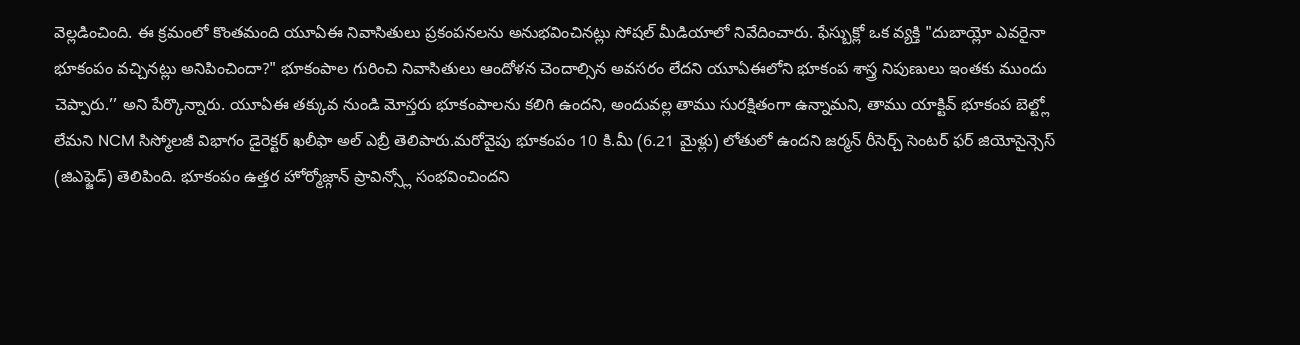వెల్లడించింది. ఈ క్రమంలో కొంతమంది యూఏఈ నివాసితులు ప్రకంపనలను అనుభవించినట్లు సోషల్ మీడియాలో నివేదించారు. ఫేస్బుక్లో ఒక వ్యక్తి "దుబాయ్లో ఎవరైనా భూకంపం వచ్చినట్లు అనిపించిందా?" భూకంపాల గురించి నివాసితులు ఆందోళన చెందాల్సిన అవసరం లేదని యూఏఈలోని భూకంప శాస్త్ర నిపుణులు ఇంతకు ముందు చెప్పారు.’’ అని పేర్కొన్నారు. యూఏఈ తక్కువ నుండి మోస్తరు భూకంపాలను కలిగి ఉందని, అందువల్ల తాము సురక్షితంగా ఉన్నామని, తాము యాక్టివ్ భూకంప బెల్ట్లో లేమని NCM సిస్మోలజీ విభాగం డైరెక్టర్ ఖలీఫా అల్ ఎబ్రీ తెలిపారు.మరోవైపు భూకంపం 10 కి.మీ (6.21 మైళ్లు) లోతులో ఉందని జర్మన్ రీసెర్చ్ సెంటర్ ఫర్ జియోసైన్సెస్ (జిఎఫ్జెడ్) తెలిపింది. భూకంపం ఉత్తర హోర్మోజ్గాన్ ప్రావిన్స్లో సంభవించిందని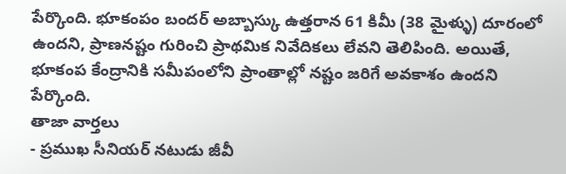పేర్కొంది. భూకంపం బందర్ అబ్బాస్కు ఉత్తరాన 61 కిమీ (38 మైళ్ళు) దూరంలో ఉందని, ప్రాణనష్టం గురించి ప్రాథమిక నివేదికలు లేవని తెలిపింది. అయితే, భూకంప కేంద్రానికి సమీపంలోని ప్రాంతాల్లో నష్టం జరిగే అవకాశం ఉందని పేర్కొంది.
తాజా వార్తలు
- ప్రముఖ సీనియర్ నటుడు జీవీ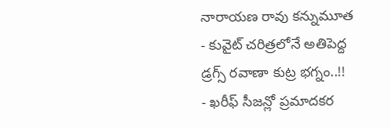నారాయణ రావు కన్నుమూత
- కువైట్ చరిత్రలోనే అతిపెద్ద డ్రగ్స్ రవాణా కుట్ర భగ్నం..!!
- ఖరీఫ్ సీజన్లో ప్రమాదకర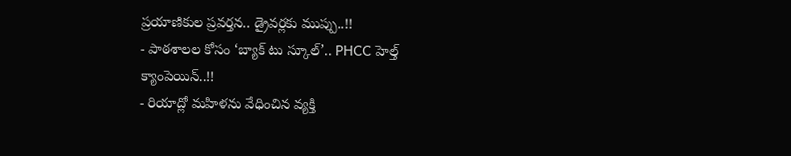ప్రయాణికుల ప్రవర్తన.. డ్రైవర్లకు ముప్పు..!!
- పాఠశాలల కోసం ‘బ్యాక్ టు స్కూల్’.. PHCC హెల్త్ క్యాంపెయిన్..!!
- రియాద్లో మహిళను వేధించిన వ్యక్తి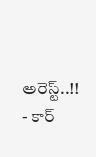అరెస్ట్..!!
- కార్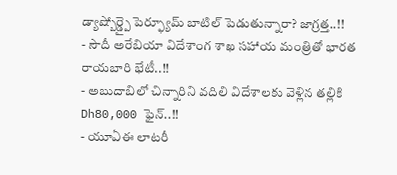డ్యాష్బోర్డ్పై పెర్ఫ్యూమ్ బాటిల్ పెడుతున్నారా? జాగ్రత్త..!!
- సౌదీ అరేబియా విదేశాంగ శాఖ సహాయ మంత్రితో భారత రాయబారి భేటీ..!!
- అబుదాబిలో చిన్నారిని వదిలి విదేశాలకు వెళ్లిన తల్లికి Dh80,000 ఫైన్..!!
- యూఏఈ లాటరీ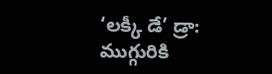‘లక్కీ డే’ డ్రా: ముగ్గురికి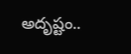అదృష్టం..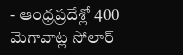- ఆంధ్రప్రదేశ్లో 400 మెగావాట్ల సోలార్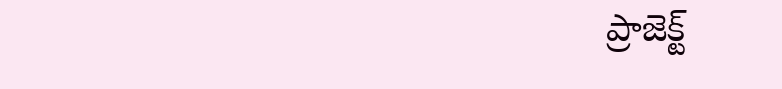ప్రాజెక్ట్